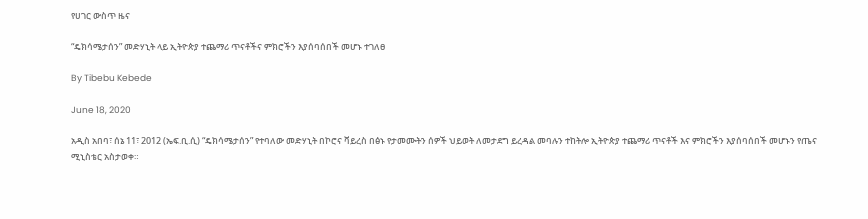የሀገር ውስጥ ዜና

“ዴክሳሜታሰን” መድሃኒት ላይ ኢትዮጵያ ተጨማሪ ጥናቶችና ምክሮችን እያሰባሰበች መሆኑ ተገለፀ

By Tibebu Kebede

June 18, 2020

አዲስ አበባ፣ ሰኔ 11፣ 2012 (ኤፍ.ቢ.ሲ) “ዴክሳሜታሰን” የተባለው መድሃኒት በኮሮና ቫይረስ በፅኑ የታመሙትን ሰዎች ህይወት ለመታደግ ይረዳል መባሉን ተከትሎ ኢትዮጵያ ተጨማሪ ጥናቶች እና ምክሮችን እያሰባሰበች መሆኑን የጤና ሚኒስቴር አስታወቀ።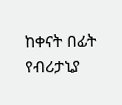ከቀናት በፊት የብሪታኒያ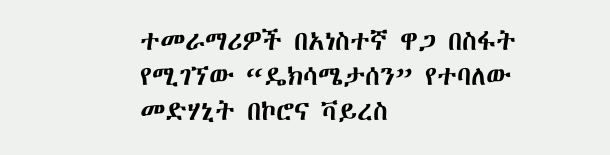ተመራማሪዎች በአነስተኛ ዋጋ በስፋት የሚገኘው “ዴክሳሜታሰን” የተባለው መድሃኒት በኮሮና ቫይረስ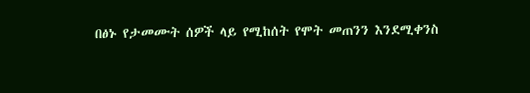በፅኑ የታመሙት ሰዎች ላይ የሚከሰት የሞት መጠንን እንደሚቀንስ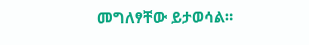መግለፃቸው ይታወሳል።